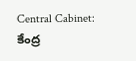Central Cabinet: కేంద్ర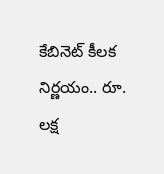కేబినెట్ కీలక నిర్ణయం.. రూ. లక్ష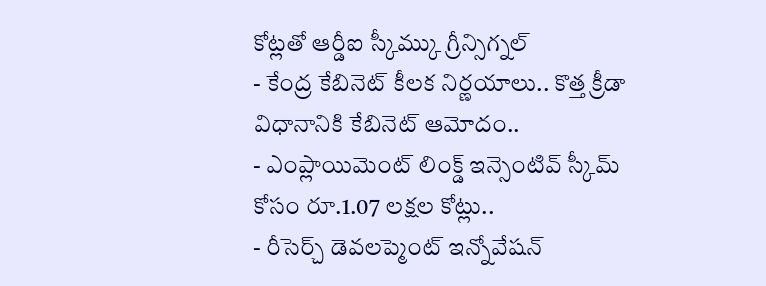కోట్లతో ఆర్డీఐ స్కీమ్కు గ్రీన్సిగ్నల్
- కేంద్ర కేబినెట్ కీలక నిర్ణయాలు.. కొత్త క్రీడా విధానానికి కేబినెట్ ఆమోదం..
- ఎంప్లాయిమెంట్ లింక్డ్ ఇన్సెంటివ్ స్కీమ్ కోసం రూ.1.07 లక్షల కోట్లు..
- రీసెర్చ్ డెవలప్మెంట్ ఇన్నోవేషన్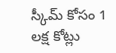స్కీమ్ కోసం 1 లక్ష కోట్లు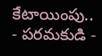కేటాయింపు..
- పరమకుడి -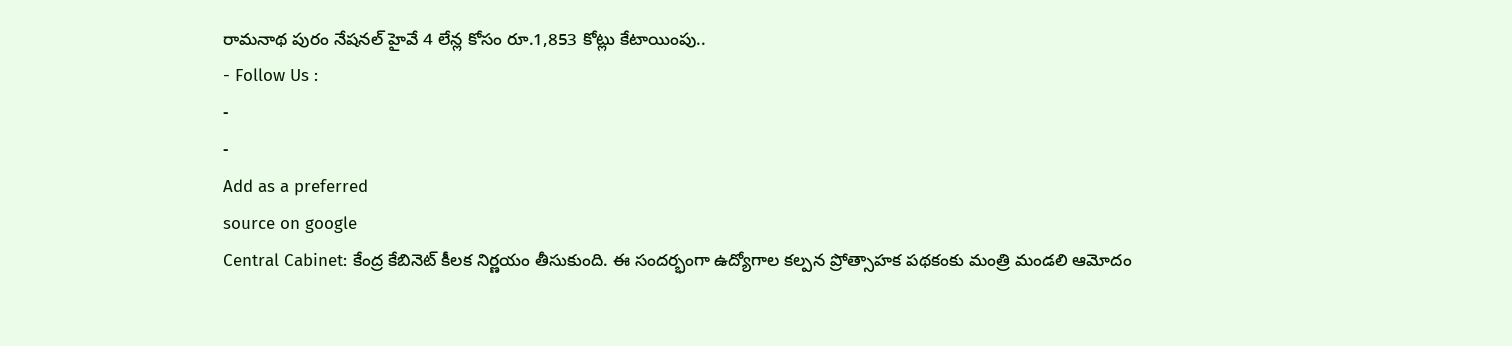రామనాథ పురం నేషనల్ హైవే 4 లేన్ల కోసం రూ.1,853 కోట్లు కేటాయింపు..
- Follow Us :
-
-
Add as a preferred
source on google
Central Cabinet: కేంద్ర కేబినెట్ కీలక నిర్ణయం తీసుకుంది. ఈ సందర్భంగా ఉద్యోగాల కల్పన ప్రోత్సాహక పథకంకు మంత్రి మండలి ఆమోదం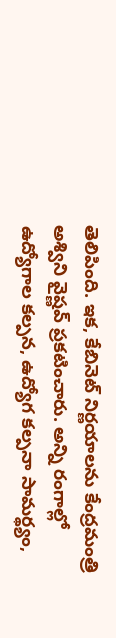తెలిపింది. ఇక, కేబినెట్ నిర్ణయాలను కేంద్రమంత్రి అశ్విని వైష్ణవ్ ప్రకటించారు. అన్ని రంగాల్లో ఉద్యోగాల కల్పన, ఉద్యోగ కల్పనా సామర్థ్యం,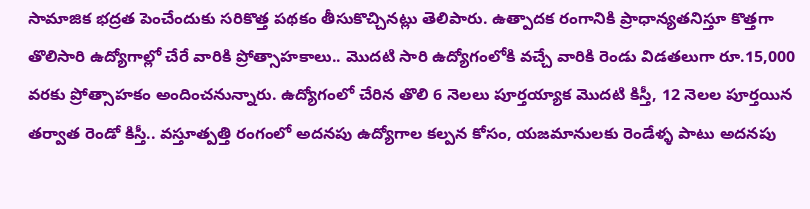సామాజిక భద్రత పెంచేందుకు సరికొత్త పథకం తీసుకొచ్చినట్లు తెలిపారు. ఉత్పాదక రంగానికి ప్రాధాన్యతనిస్తూ కొత్తగా తొలిసారి ఉద్యోగాల్లో చేరే వారికి ప్రోత్సాహకాలు.. మొదటి సారి ఉద్యోగంలోకి వచ్చే వారికి రెండు విడతలుగా రూ.15,000 వరకు ప్రోత్సాహకం అందించనున్నారు. ఉద్యోగంలో చేరిన తొలి 6 నెలలు పూర్తయ్యాక మొదటి కిస్తీ, 12 నెలల పూర్తయిన తర్వాత రెండో కిస్తీ.. వస్తూత్పత్తి రంగంలో అదనపు ఉద్యోగాల కల్పన కోసం, యజమానులకు రెండేళ్ళ పాటు అదనపు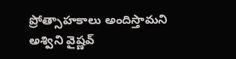ప్రోత్సాహకాలు అందిస్తామని అశ్విని వైష్ణవ్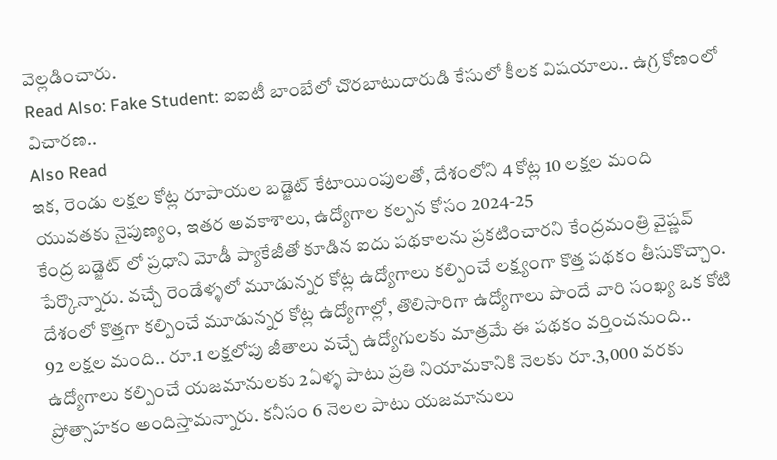వెల్లడించారు.
Read Also: Fake Student: ఐఐటీ బాంబేలో చొరబాటుదారుడి కేసులో కీలక విషయాలు.. ఉగ్ర కోణంలో విచారణ..
Also Read
ఇక, రెండు లక్షల కోట్ల రూపాయల బడ్జెట్ కేటాయింపులతో, దేశంలోని 4 కోట్ల 10 లక్షల మంది యువతకు నైపుణ్యం, ఇతర అవకాశాలు, ఉద్యోగాల కల్పన కోసం 2024-25
కేంద్ర బడ్జెట్ లో ప్రధాని మోడీ ప్యాకేజీతో కూడిన ఐదు పథకాలను ప్రకటించారని కేంద్రమంత్రి వైష్ణవ్ పేర్కొన్నారు. వచ్చే రెండేళ్ళలో మూడున్నర కోట్ల ఉద్యోగాలు కల్పించే లక్ష్యంగా కొత్త పథకం తీసుకొచ్చాం. దేశంలో కొత్తగా కల్పించే మూడున్నర కోట్ల ఉద్యోగాల్లో, తొలిసారిగా ఉద్యోగాలు పొందే వారి సంఖ్య ఒక కోటి 92 లక్షల మంది.. రూ.1 లక్షలోపు జీతాలు వచ్చే ఉద్యోగులకు మాత్రమే ఈ పథకం వర్తించనుంది.. ఉద్యోగాలు కల్పించే యజమానులకు 2ఏళ్ళ పాటు ప్రతి నియామకానికి నెలకు రూ.3,000 వరకు ప్రోత్సాహకం అందిస్తామన్నారు. కనీసం 6 నెలల పాటు యజమానులు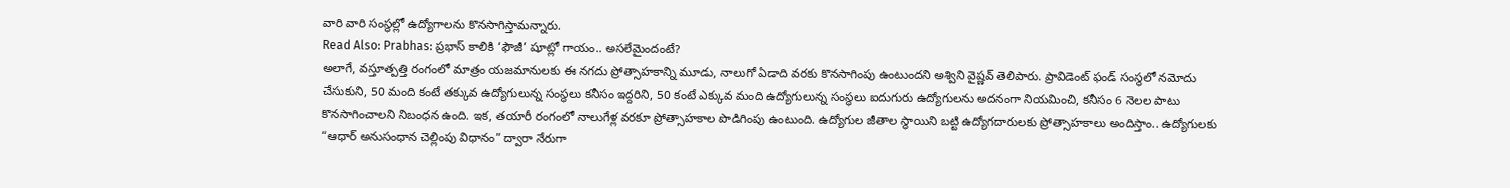వారి వారి సంస్థల్లో ఉద్యోగాలను కొనసాగిస్తామన్నారు.
Read Also: Prabhas: ప్రభాస్ కాలికి ‘ఫౌజీ’ షూట్లో గాయం.. అసలేమైందంటే?
అలాగే, వస్తూత్పత్తి రంగంలో మాత్రం యజమానులకు ఈ నగదు ప్రోత్సాహకాన్ని మూడు, నాలుగో ఏడాది వరకు కొనసాగింపు ఉంటుందని అశ్విని వైష్ణవ్ తెలిపారు. ప్రావిడెంట్ ఫండ్ సంస్థలో నమోదు చేసుకుని, 50 మంది కంటే తక్కువ ఉద్యోగులున్న సంస్థలు కనీసం ఇద్దరిని, 50 కంటే ఎక్కువ మంది ఉద్యోగులున్న సంస్థలు ఐదుగురు ఉద్యోగులను అదనంగా నియమించి, కనీసం 6 నెలల పాటు కొనసాగించాలని నిబంధన ఉంది. ఇక, తయారీ రంగంలో నాలుగేళ్ల వరకూ ప్రోత్సాహకాల పొడిగింపు ఉంటుంది. ఉద్యోగుల జీతాల స్థాయిని బట్టి ఉద్యోగదారులకు ప్రోత్సాహకాలు అందిస్తాం.. ఉద్యోగులకు “ఆధార్ అనుసంధాన చెల్లింపు విధానం” ద్వారా నేరుగా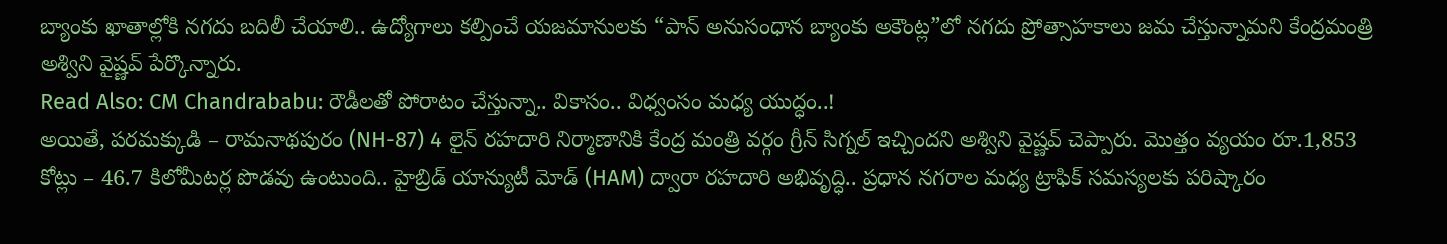బ్యాంకు ఖాతాల్లోకి నగదు బదిలీ చేయాలి.. ఉద్యోగాలు కల్పించే యజమానులకు “పాన్ అనుసంధాన బ్యాంకు అకౌంట్ల”లో నగదు ప్రోత్సాహకాలు జమ చేస్తున్నామని కేంద్రమంత్రి అశ్విని వైష్ణవ్ పేర్కొన్నారు.
Read Also: CM Chandrababu: రౌడీలతో పోరాటం చేస్తున్నా.. వికాసం.. విధ్వంసం మధ్య యుద్ధం..!
అయితే, పరమక్కుడి – రామనాథపురం (NH-87) 4 లైన్ రహదారి నిర్మాణానికి కేంద్ర మంత్రి వర్గం గ్రీన్ సిగ్నల్ ఇచ్చిందని అశ్విని వైష్ణవ్ చెప్పారు. మొత్తం వ్యయం రూ.1,853 కోట్లు – 46.7 కిలోమీటర్ల పొడవు ఉంటుంది.. హైబ్రిడ్ యాన్యుటీ మోడ్ (HAM) ద్వారా రహదారి అభివృద్ధి.. ప్రధాన నగరాల మధ్య ట్రాఫిక్ సమస్యలకు పరిష్కారం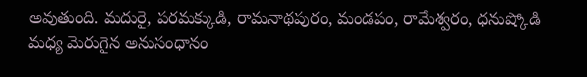అవుతుంది. మదురై, పరమక్కుడి, రామనాథపురం, మండపం, రామేశ్వరం, ధనుష్కోడి మధ్య మెరుగైన అనుసంధానం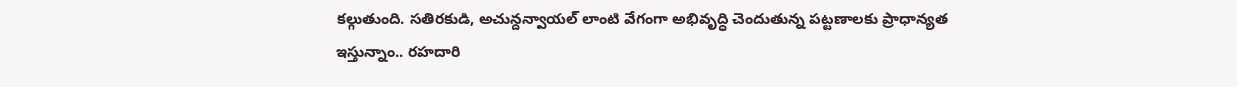కల్గుతుంది. సతిరకుడి, అచున్దన్వాయల్ లాంటి వేగంగా అభివృద్ధి చెందుతున్న పట్టణాలకు ప్రాధాన్యత ఇస్తున్నాం.. రహదారి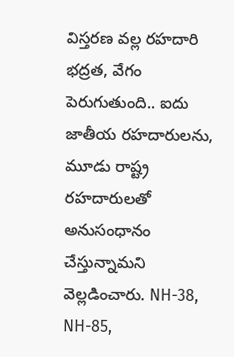విస్తరణ వల్ల రహదారి భద్రత, వేగం పెరుగుతుంది.. ఐదు జాతీయ రహదారులను, మూడు రాష్ట్ర రహదారులతో అనుసంధానం చేస్తున్నామని వెల్లడించారు. NH-38, NH-85,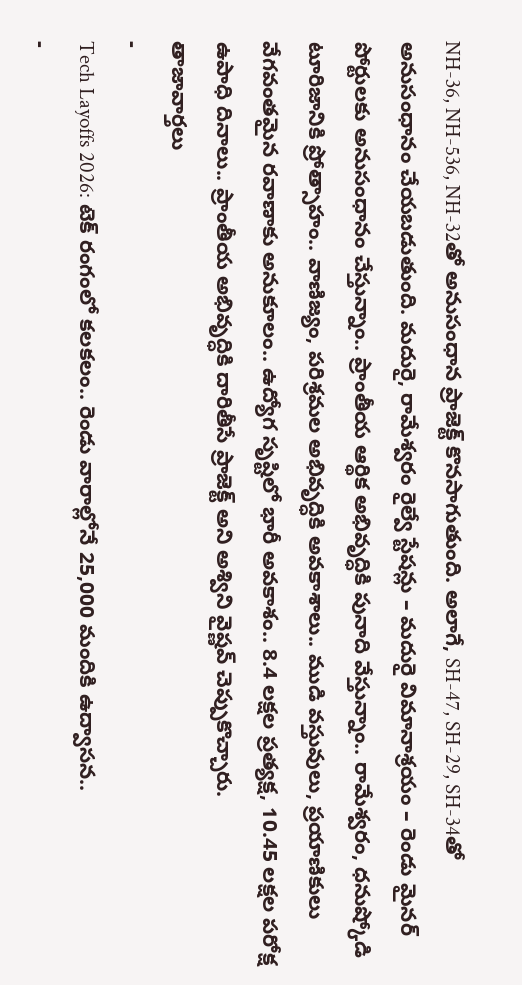NH-36, NH-536, NH-32తో అనుసంధాన ప్రాజెక్ట్ కొనసాగుతుంది. అలాగే, SH-47, SH-29, SH-34తో అనుసంధానం చేయబడుతుంది. మదురై, రామేశ్వరం రైల్వే స్టేషన్లు – మదురై విమానాశ్రయం – రెండు మైనర్ పోర్టులకు అనుసంధానం చేస్తున్నాం.. ప్రాంతీయ ఆర్థిక అభివృద్ధికి పునాది వేస్తున్నాం.. రామేశ్వరం, ధనుష్కోడి టూరిజానికి ప్రోత్సాహం.. వాణిజ్యం, పరిశ్రమల అభివృద్ధికి అవకాశాలు.. ముడి వస్తువులు, ప్రయాణికులు వేగవంతమైన రవాణాకు అనుకూలం.. ఉద్యోగ సృష్టిలో భారీ అవకాశం.. 8.4 లక్షల ప్రత్యక్ష, 10.45 లక్షల పరోక్ష ఉపాధి దినాలు.. ప్రాంతీయ అభివృద్ధికి దారితీసే ప్రాజెక్ట్ అని అశ్విని వైష్ణవ్ చెప్పుకొచ్చారు.
తాజావార్తలు
-
Tech Layoffs 2026: టెక్ రంగంలో కలకలం.. రెండు వారాల్లోనే 25,000 మందికి ఉద్వాసన..
-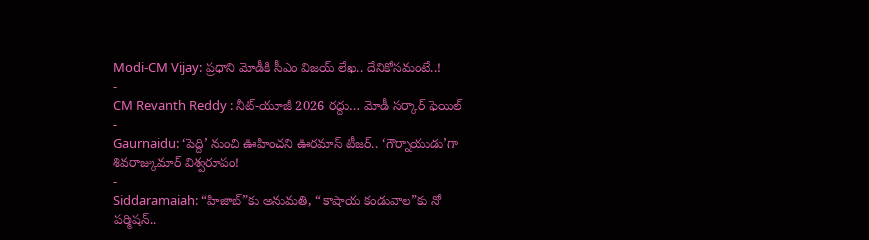Modi-CM Vijay: ప్రధాని మోడీకి సీఎం విజయ్ లేఖ.. దేనికోసమంటే..!
-
CM Revanth Reddy : నీట్-యూజీ 2026 రద్దు… మోడీ సర్కార్ ఫెయిల్
-
Gaurnaidu: ‘పెద్ది’ నుంచి ఊహించని ఊరమాస్ టీజర్.. ‘గౌర్నాయుడు’గా శివరాజ్కుమార్ విశ్వరూపం!
-
Siddaramaiah: “హిజాబ్”కు అనుమతి, “కాషాయ కండువాల”కు నో పర్మిషన్..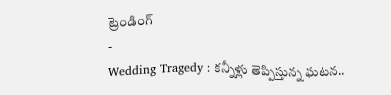ట్రెండింగ్
-
Wedding Tragedy : కన్నీళ్లు తెప్పిస్తున్న ఘటన..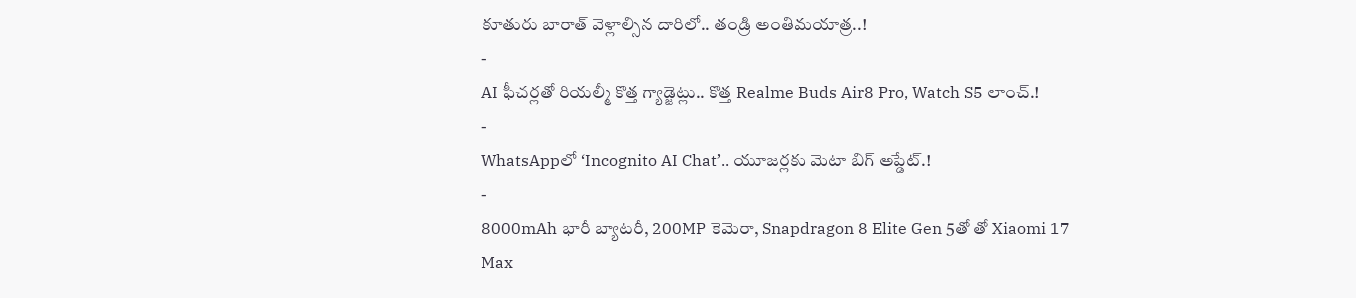కూతురు బారాత్ వెళ్లాల్సిన దారిలో.. తండ్రి అంతిమయాత్ర..!
-
AI ఫీచర్లతో రియల్మీ కొత్త గ్యాడ్జెట్లు.. కొత్త Realme Buds Air8 Pro, Watch S5 లాంచ్.!
-
WhatsAppలో ‘Incognito AI Chat’.. యూజర్లకు మెటా బిగ్ అప్డేట్.!
-
8000mAh భారీ బ్యాటరీ, 200MP కెమెరా, Snapdragon 8 Elite Gen 5తో తో Xiaomi 17 Max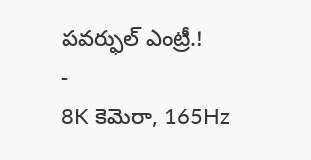పవర్ఫుల్ ఎంట్రీ.!
-
8K కెమెరా, 165Hz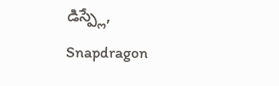డిస్ప్లే, Snapdragon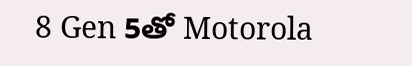8 Gen 5తో Motorola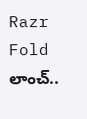Razr Fold లాంచ్..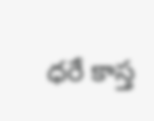ధరే కాస్త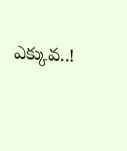ఎక్కువ..!